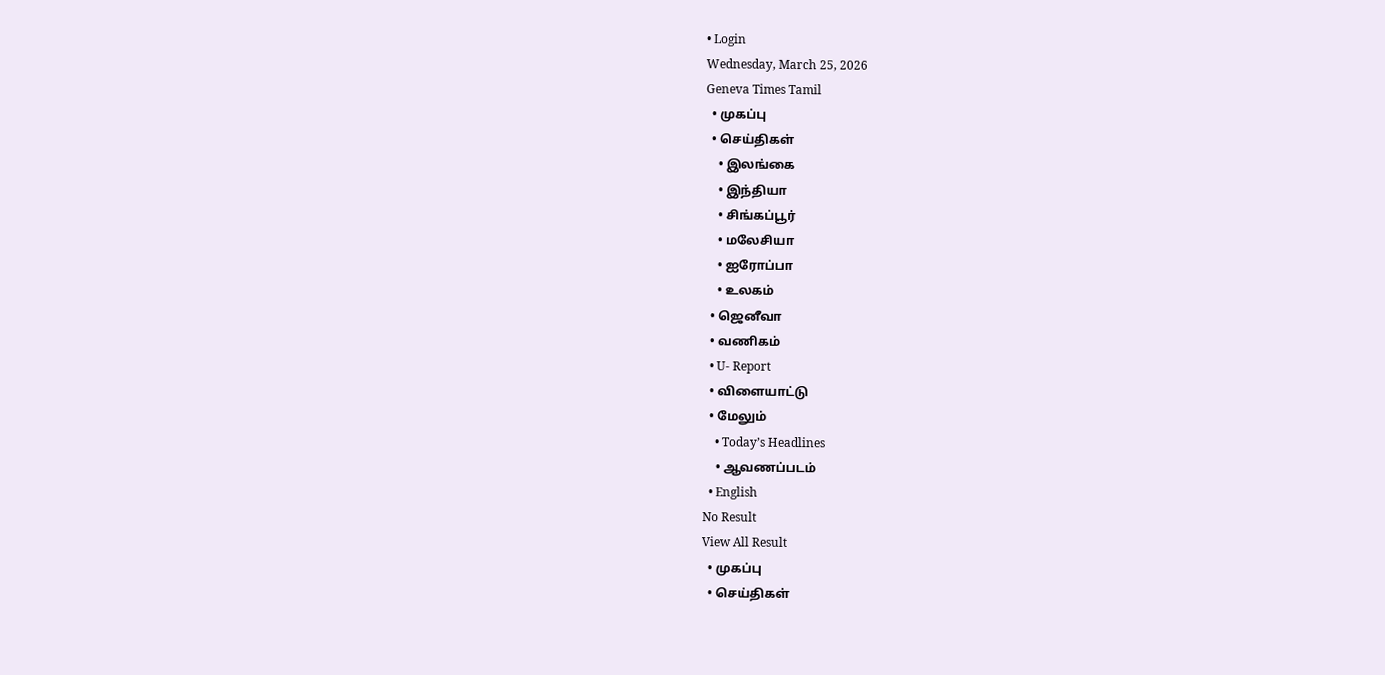• Login
Wednesday, March 25, 2026
Geneva Times Tamil
  • முகப்பு
  • செய்திகள்
    • இலங்கை
    • இந்தியா
    • சிங்கப்பூர்
    • மலேசியா
    • ஐரோப்பா
    • உலகம்
  • ஜெனீவா
  • வணிகம்
  • U- Report
  • விளையாட்டு
  • மேலும்
    • Today’s Headlines
    • ஆவணப்படம்
  • English
No Result
View All Result
  • முகப்பு
  • செய்திகள்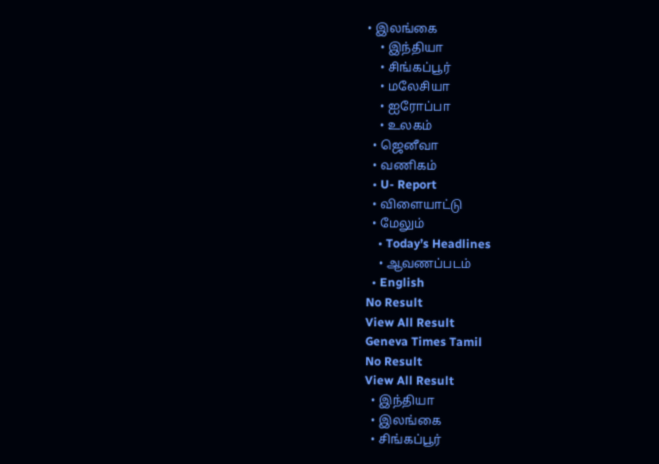• இலங்கை
    • இந்தியா
    • சிங்கப்பூர்
    • மலேசியா
    • ஐரோப்பா
    • உலகம்
  • ஜெனீவா
  • வணிகம்
  • U- Report
  • விளையாட்டு
  • மேலும்
    • Today’s Headlines
    • ஆவணப்படம்
  • English
No Result
View All Result
Geneva Times Tamil
No Result
View All Result
  • இந்தியா
  • இலங்கை
  • சிங்கப்பூர்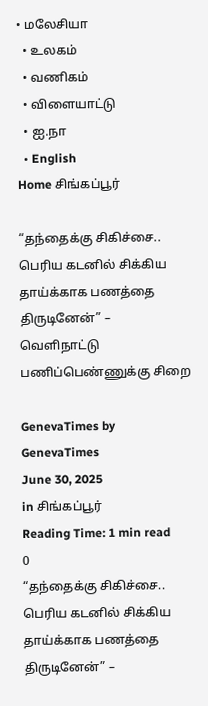• மலேசியா
  • உலகம்
  • வணிகம்
  • விளையாட்டு
  • ஐ.நா
  • English
Home சிங்கப்பூர்

“தந்தைக்கு சிகிச்சை.. பெரிய கடனில் சிக்கிய தாய்க்காக பணத்தை திருடினேன்” – வெளிநாட்டு பணிப்பெண்ணுக்கு சிறை

GenevaTimes by GenevaTimes
June 30, 2025
in சிங்கப்பூர்
Reading Time: 1 min read
0
“தந்தைக்கு சிகிச்சை.. பெரிய கடனில் சிக்கிய தாய்க்காக பணத்தை திருடினேன்” –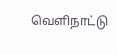வெளிநாட்டு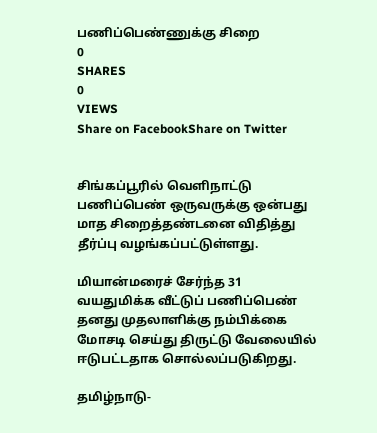பணிப்பெண்ணுக்கு சிறை
0
SHARES
0
VIEWS
Share on FacebookShare on Twitter


சிங்கப்பூரில் வெளிநாட்டு பணிப்பெண் ஒருவருக்கு ஒன்பது மாத சிறைத்தண்டனை விதித்து தீர்ப்பு வழங்கப்பட்டுள்ளது.

மியான்மரைச் சேர்ந்த 31 வயதுமிக்க வீட்டுப் பணிப்பெண் தனது முதலாளிக்கு நம்பிக்கை மோசடி செய்து திருட்டு வேலையில் ஈடுபட்டதாக சொல்லப்படுகிறது.

தமிழ்நாடு-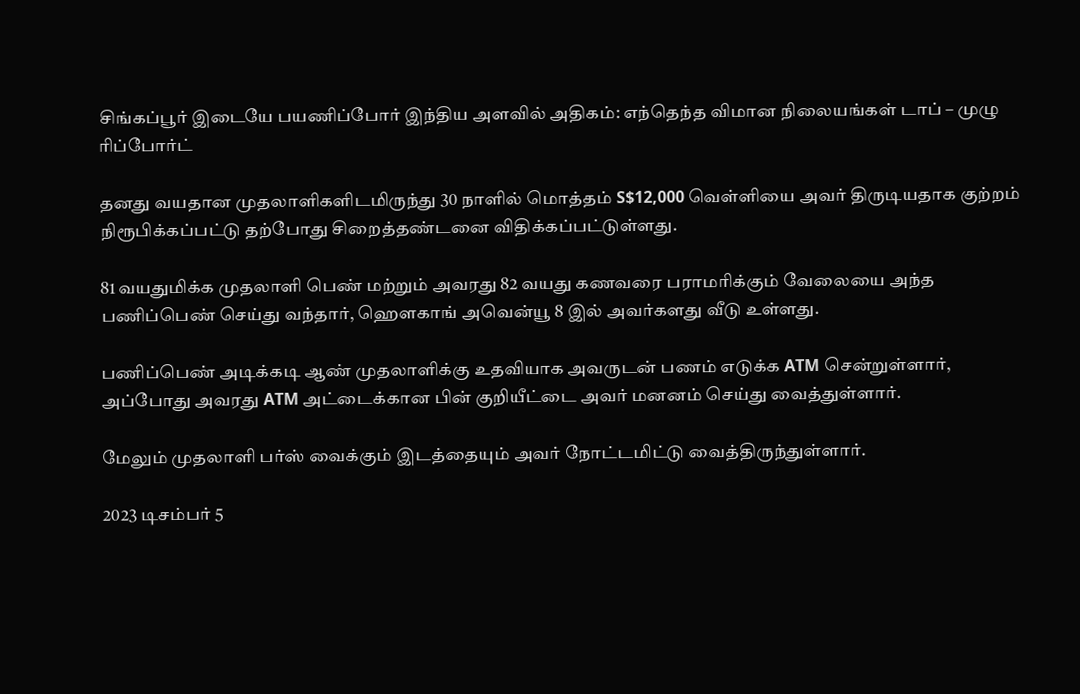சிங்கப்பூர் இடையே பயணிப்போர் இந்திய அளவில் அதிகம்: எந்தெந்த விமான நிலையங்கள் டாப் – முழு ரிப்போர்ட்

தனது வயதான முதலாளிகளிடமிருந்து 30 நாளில் மொத்தம் S$12,000 வெள்ளியை அவர் திருடியதாக குற்றம் நிரூபிக்கப்பட்டு தற்போது சிறைத்தண்டனை விதிக்கப்பட்டுள்ளது.

81 வயதுமிக்க முதலாளி பெண் மற்றும் அவரது 82 வயது கணவரை பராமரிக்கும் வேலையை அந்த பணிப்பெண் செய்து வந்தார், ஹௌகாங் அவென்யூ 8 இல் அவர்களது வீடு உள்ளது.

பணிப்பெண் அடிக்கடி ஆண் முதலாளிக்கு உதவியாக அவருடன் பணம் எடுக்க ATM சென்றுள்ளார், அப்போது அவரது ATM அட்டைக்கான பின் குறியீட்டை அவர் மனனம் செய்து வைத்துள்ளார்.

மேலும் முதலாளி பர்ஸ் வைக்கும் இடத்தையும் அவர் நோட்டமிட்டு வைத்திருந்துள்ளார்.

2023 டிசம்பர் 5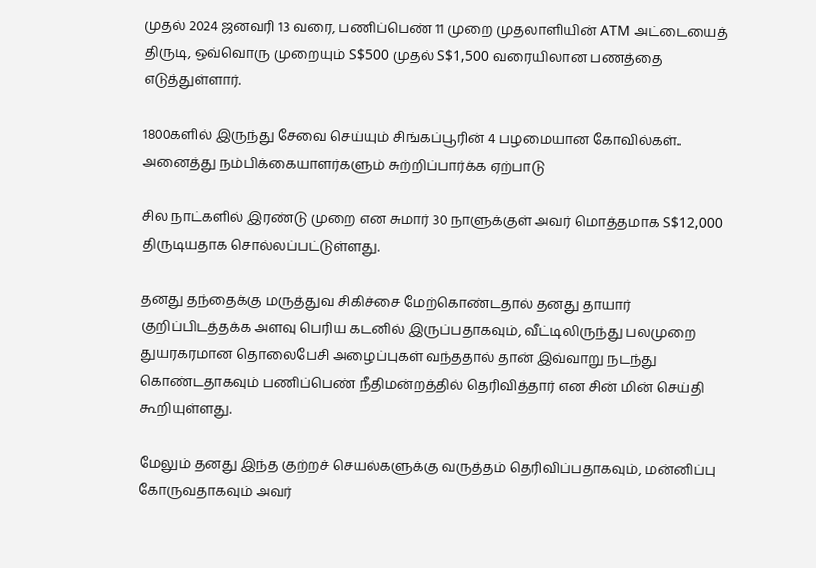முதல் 2024 ஜனவரி 13 வரை, பணிப்பெண் 11 முறை முதலாளியின் ATM அட்டையைத் திருடி, ஒவ்வொரு முறையும் S$500 முதல் S$1,500 வரையிலான பணத்தை எடுத்துள்ளார்.

1800களில் இருந்து சேவை செய்யும் சிங்கப்பூரின் 4 பழமையான கோவில்கள்.. அனைத்து நம்பிக்கையாளர்களும் சுற்றிப்பார்க்க ஏற்பாடு

சில நாட்களில் இரண்டு முறை என சுமார் 30 நாளுக்குள் அவர் மொத்தமாக S$12,000 திருடியதாக சொல்லப்பட்டுள்ளது.

தனது தந்தைக்கு மருத்துவ சிகிச்சை மேற்கொண்டதால் தனது தாயார் குறிப்பிடத்தக்க அளவு பெரிய கடனில் இருப்பதாகவும், வீட்டிலிருந்து பலமுறை துயரகரமான தொலைபேசி அழைப்புகள் வந்ததால் தான் இவ்வாறு நடந்து கொண்டதாகவும் பணிப்பெண் நீதிமன்றத்தில் தெரிவித்தார் என சின் மின் செய்தி கூறியுள்ளது.

மேலும் தனது இந்த குற்றச் செயல்களுக்கு வருத்தம் தெரிவிப்பதாகவும், மன்னிப்பு கோருவதாகவும் அவர்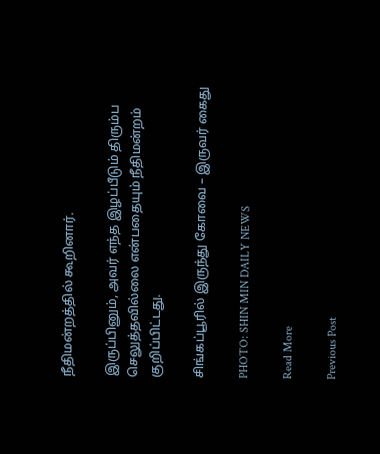நீதிமன்றத்தில் கூறினார்.

இருப்பினும், அவர் எந்த இழப்பீடும் திரும்ப செலுத்தவில்லை என்பதையும் நீதிமன்றம் குறிப்பிட்டது.

சிங்கப்பூரில் இருந்து கோவை – இருவர் கைது

PHOTO: SHIN MIN DAILY NEWS

Read More

Previous Post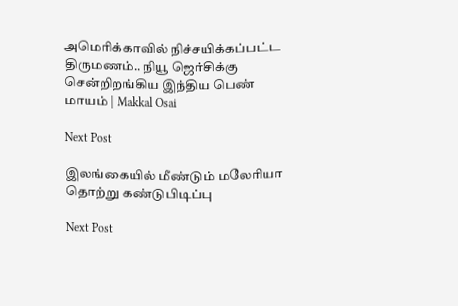அமெரிக்காவில் நிச்சயிக்கப்பட்ட திருமணம்.. நியூ ஜெர்சிக்கு சென்றிறங்கிய இந்திய பெண் மாயம் | Makkal Osai

Next Post

இலங்கையில் மீண்டும் மலேரியா தொற்று கண்டுபிடிப்பு

Next Post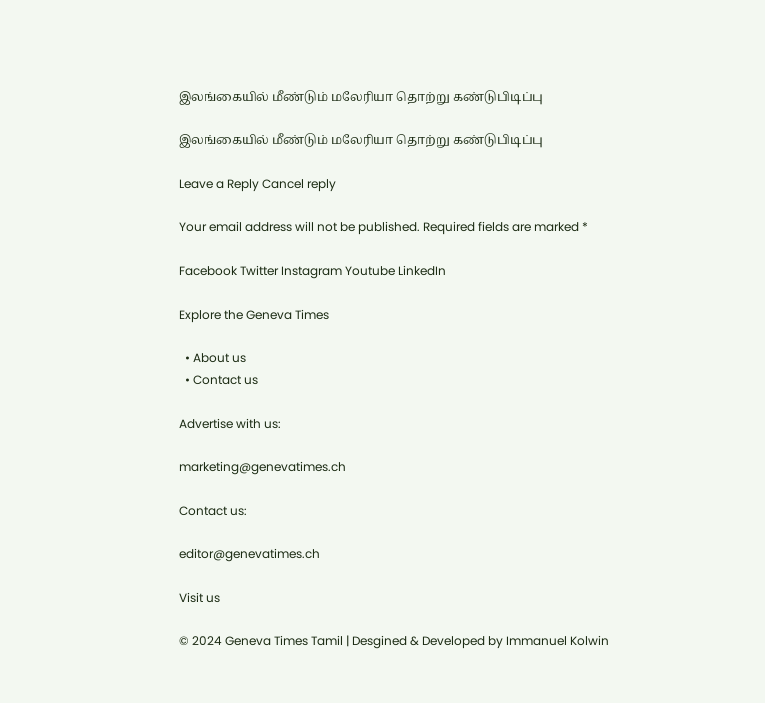இலங்கையில் மீண்டும் மலேரியா தொற்று கண்டுபிடிப்பு

இலங்கையில் மீண்டும் மலேரியா தொற்று கண்டுபிடிப்பு

Leave a Reply Cancel reply

Your email address will not be published. Required fields are marked *

Facebook Twitter Instagram Youtube LinkedIn

Explore the Geneva Times

  • About us
  • Contact us

Advertise with us:

marketing@genevatimes.ch

Contact us:

editor@genevatimes.ch

Visit us

© 2024 Geneva Times Tamil | Desgined & Developed by Immanuel Kolwin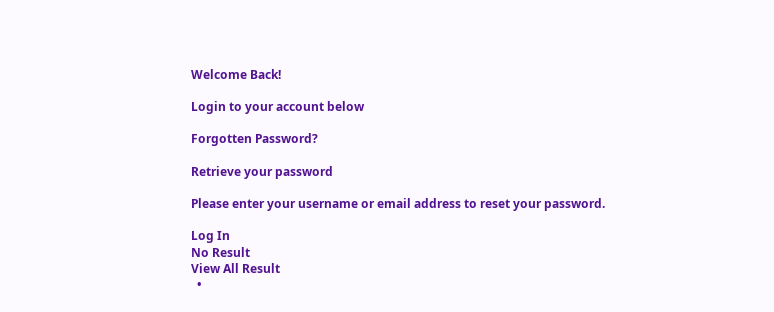Welcome Back!

Login to your account below

Forgotten Password?

Retrieve your password

Please enter your username or email address to reset your password.

Log In
No Result
View All Result
  •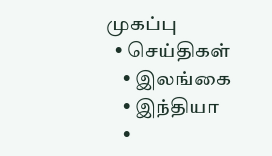முகப்பு
  • செய்திகள்
    • இலங்கை
    • இந்தியா
    •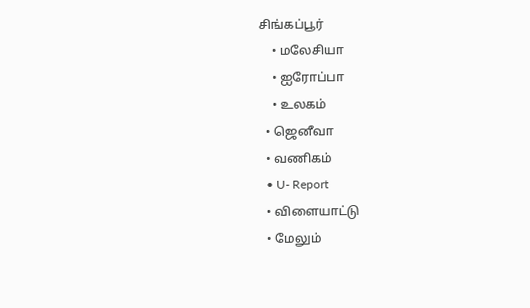சிங்கப்பூர்
    • மலேசியா
    • ஐரோப்பா
    • உலகம்
  • ஜெனீவா
  • வணிகம்
  • U- Report
  • விளையாட்டு
  • மேலும்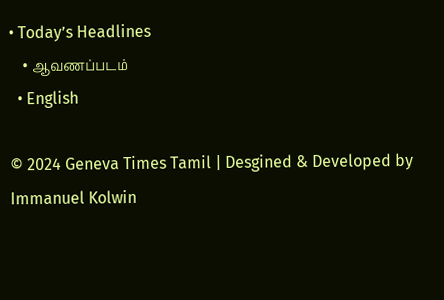• Today’s Headlines
    • ஆவணப்படம்
  • English

© 2024 Geneva Times Tamil | Desgined & Developed by Immanuel Kolwin